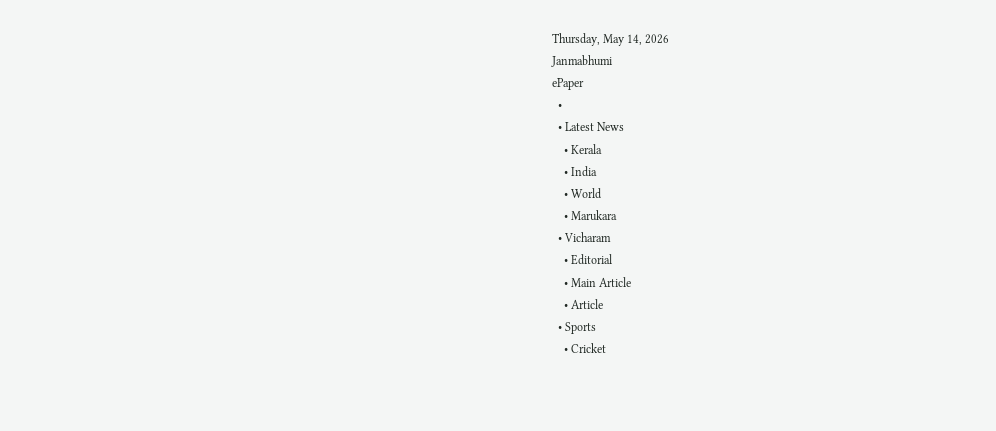Thursday, May 14, 2026
Janmabhumi
ePaper
  •
  • Latest News
    • Kerala
    • India
    • World
    • Marukara
  • Vicharam
    • Editorial
    • Main Article
    • Article
  • Sports
    • Cricket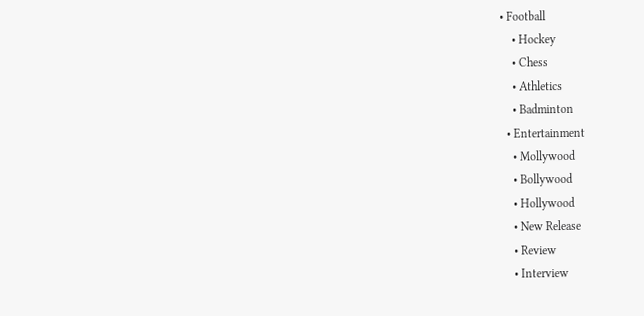• Football
    • Hockey
    • Chess
    • Athletics
    • Badminton
  • Entertainment
    • Mollywood
    • Bollywood
    • Hollywood
    • New Release
    • Review
    • Interview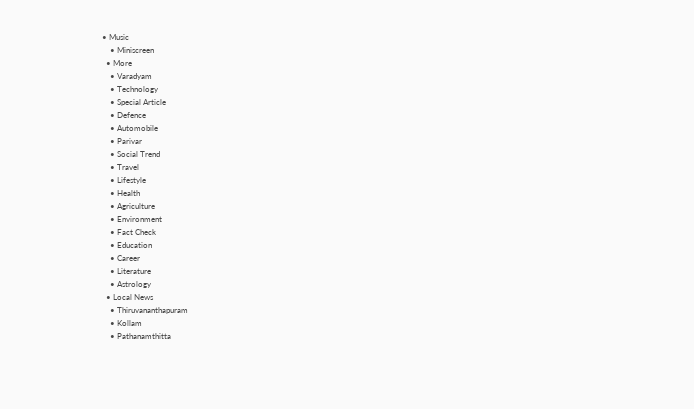• Music
    • Miniscreen
  • More
    • Varadyam
    • Technology
    • Special Article
    • Defence
    • Automobile
    • Parivar
    • Social Trend
    • Travel
    • Lifestyle
    • Health
    • Agriculture
    • Environment
    • Fact Check
    • Education
    • Career
    • Literature
    • Astrology
  • Local News
    • Thiruvananthapuram
    • Kollam
    • Pathanamthitta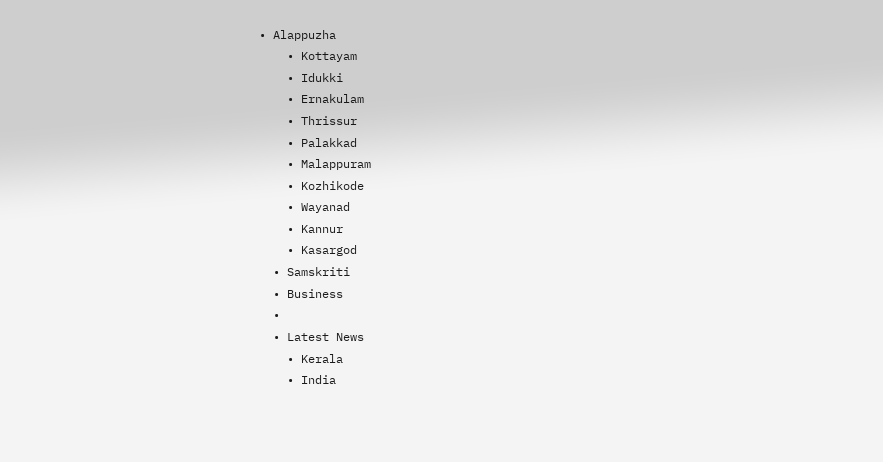• Alappuzha
    • Kottayam
    • Idukki
    • Ernakulam
    • Thrissur
    • Palakkad
    • Malappuram
    • Kozhikode
    • Wayanad
    • Kannur
    • Kasargod
  • Samskriti
  • Business
  •
  • Latest News
    • Kerala
    • India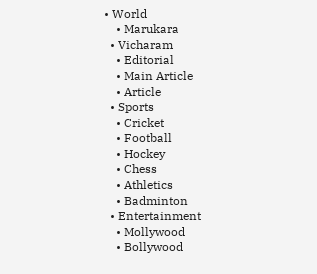• World
    • Marukara
  • Vicharam
    • Editorial
    • Main Article
    • Article
  • Sports
    • Cricket
    • Football
    • Hockey
    • Chess
    • Athletics
    • Badminton
  • Entertainment
    • Mollywood
    • Bollywood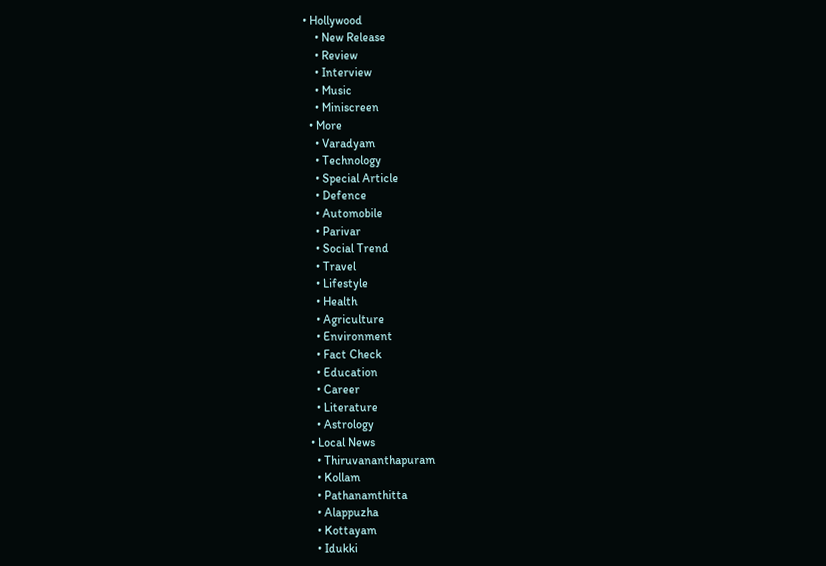• Hollywood
    • New Release
    • Review
    • Interview
    • Music
    • Miniscreen
  • More
    • Varadyam
    • Technology
    • Special Article
    • Defence
    • Automobile
    • Parivar
    • Social Trend
    • Travel
    • Lifestyle
    • Health
    • Agriculture
    • Environment
    • Fact Check
    • Education
    • Career
    • Literature
    • Astrology
  • Local News
    • Thiruvananthapuram
    • Kollam
    • Pathanamthitta
    • Alappuzha
    • Kottayam
    • Idukki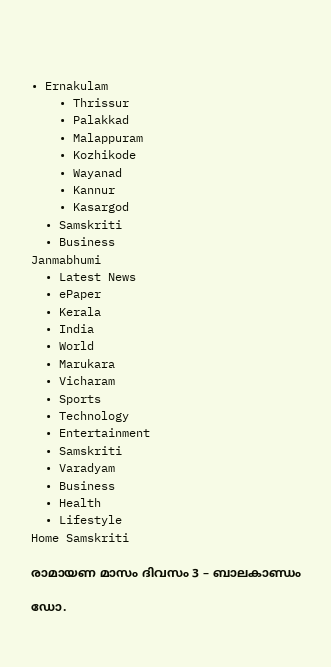• Ernakulam
    • Thrissur
    • Palakkad
    • Malappuram
    • Kozhikode
    • Wayanad
    • Kannur
    • Kasargod
  • Samskriti
  • Business
Janmabhumi
  • Latest News
  • ePaper
  • Kerala
  • India
  • World
  • Marukara
  • Vicharam
  • Sports
  • Technology
  • Entertainment
  • Samskriti
  • Varadyam
  • Business
  • Health
  • Lifestyle
Home Samskriti

രാമായണ മാസം ദിവസം 3 – ബാലകാണ്ഡം

ഡോ.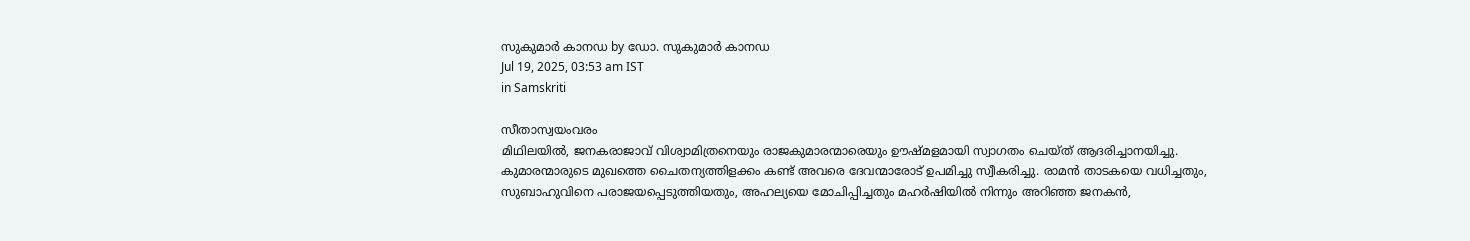സുകുമാര്‍ കാനഡ by ഡോ. സുകുമാര്‍ കാനഡ
Jul 19, 2025, 03:53 am IST
in Samskriti

സീതാസ്വയംവരം
മിഥിലയിൽ, ജനകരാജാവ് വിശ്വാമിത്രനെയും രാജകുമാരന്മാരെയും ഊഷ്മളമായി സ്വാഗതം ചെയ്ത് ആദരിച്ചാനയിച്ചു. കുമാരന്മാരുടെ മുഖത്തെ ചൈതന്യത്തിളക്കം കണ്ട് അവരെ ദേവന്മാരോട് ഉപമിച്ചു സ്വീകരിച്ചു. രാമൻ താടകയെ വധിച്ചതും, സുബാഹുവിനെ പരാജയപ്പെടുത്തിയതും, അഹല്യയെ മോചിപ്പിച്ചതും മഹർഷിയിൽ നിന്നും അറിഞ്ഞ ജനകൻ,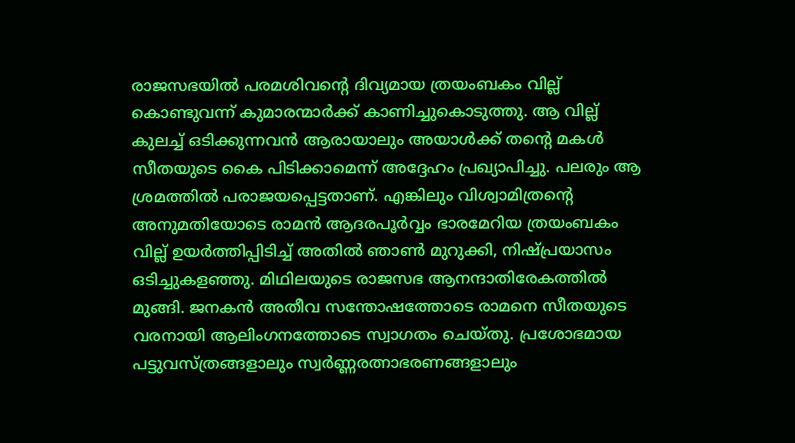രാജസഭയിൽ പരമശിവന്റെ ദിവ്യമായ ത്രയംബകം വില്ല് കൊണ്ടുവന്ന് കുമാരന്മാർക്ക് കാണിച്ചുകൊടുത്തു. ആ വില്ല് കുലച്ച് ഒടിക്കുന്നവൻ ആരായാലും അയാൾക്ക് തന്റെ മകൾ സീതയുടെ കൈ പിടിക്കാമെന്ന് അദ്ദേഹം പ്രഖ്യാപിച്ചു. പലരും ആ ശ്രമത്തിൽ പരാജയപ്പെട്ടതാണ്. എങ്കിലും വിശ്വാമിത്രന്റെ അനുമതിയോടെ രാമൻ ആദരപൂർവ്വം ഭാരമേറിയ ത്രയംബകം വില്ല് ഉയർത്തിപ്പിടിച്ച് അതിൽ ഞാൺ മുറുക്കി, നിഷ്പ്രയാസം ഒടിച്ചുകളഞ്ഞു. മിഥിലയുടെ രാജസഭ ആനന്ദാതിരേകത്തിൽ മുങ്ങി. ജനകൻ അതീവ സന്തോഷത്തോടെ രാമനെ സീതയുടെ വരനായി ആലിംഗനത്തോടെ സ്വാഗതം ചെയ്തു. പ്രശോഭമായ പട്ടുവസ്ത്രങ്ങളാലും സ്വർണ്ണരത്നാഭരണങ്ങളാലും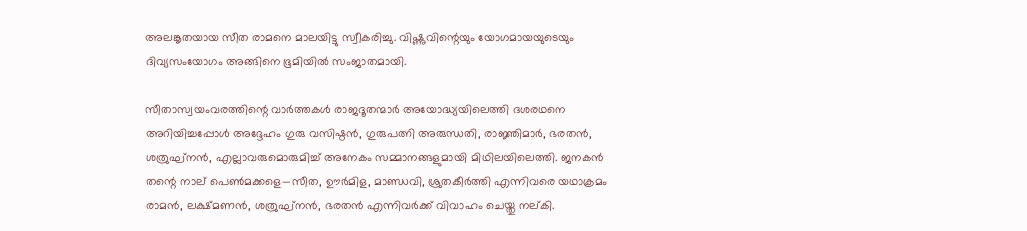അലങ്കൃതയായ സീത രാമനെ മാലയിട്ടു സ്വീകരിച്ചു. വിഷ്ണുവിന്റെയും യോഗമായയുടെയും ദിവ്യസംയോഗം അങ്ങിനെ ഭൂമിയിൽ സംജാതമായി.

സീതാസ്വയംവരത്തിന്റെ വാർത്തകൾ രാജദൂതന്മാർ അയോദ്ധ്യയിലെത്തി ദശരഥനെ അറിയിച്ചപ്പോൾ അദ്ദേഹം ഗുരു വസിഷ്ഠൻ, ഗുരുപത്നി അരുന്ധതി, രാജ്ഞിമാർ, ഭരതൻ, ശത്രുഘ്നൻ, എല്ലാവരുമൊരുമിച്ച് അനേകം സമ്മാനങ്ങളുമായി മിഥിലയിലെത്തി. ജനകൻ തന്റെ നാല് പെൺമക്കളെ—സീത, ഊർമിള, മാണ്ഡവി, ശ്രുതകീർത്തി എന്നിവരെ യഥാക്രമം രാമൻ, ലക്ഷ്മണൻ, ശത്രുഘ്നൻ, ഭരതൻ എന്നിവർക്ക് വിവാഹം ചെയ്തു നല്കി.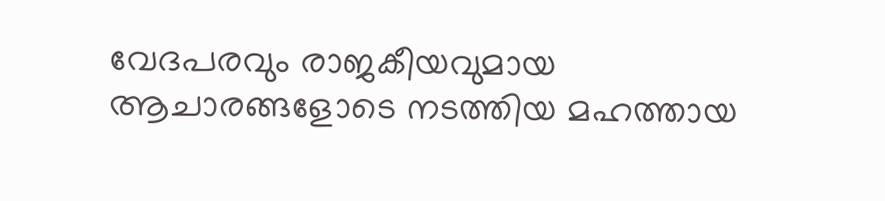വേദപരവും രാജകീയവുമായ ആചാരങ്ങളോടെ നടത്തിയ മഹത്തായ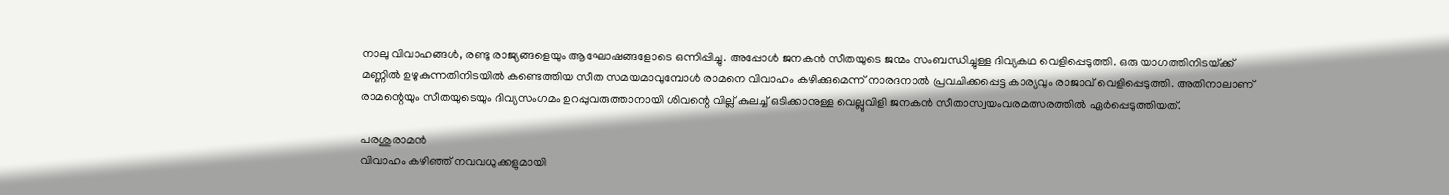നാലു വിവാഹങ്ങൾ, രണ്ടു രാജ്യങ്ങളെയും ആഘോഷങ്ങളോടെ ഒന്നിപ്പിച്ചു. അപ്പോൾ ജനകൻ സീതയുടെ ജന്മം സംബന്ധിച്ചുള്ള ദിവ്യകഥ വെളിപ്പെടുത്തി. ഒരു യാഗത്തിനിടയ്‌ക്ക് മണ്ണിൽ ഉഴുകുന്നതിനിടയിൽ കണ്ടെത്തിയ സീത സമയമാവുമ്പോൾ രാമനെ വിവാഹം കഴിക്കുമെന്ന് നാരദനാൽ പ്രവചിക്കപ്പെട്ട കാര്യവും രാജാവ് വെളിപ്പെടുത്തി. അതിനാലാണ് രാമന്റെയും സീതയുടെയും ദിവ്യസംഗമം ഉറപ്പുവരുത്താനായി ശിവന്റെ വില്ല് കുലച്ച് ഒടിക്കാനുള്ള വെല്ലുവിളി ജനകൻ സീതാസ്വയംവരമത്സരത്തിൽ ഏർപ്പെടുത്തിയത്.

പരശുരാമൻ
വിവാഹം കഴിഞ്ഞ് നവവധുക്കളുമായി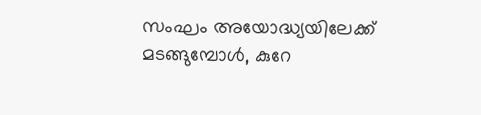സംഘം അയോദ്ധ്യയിലേക്ക് മടങ്ങുമ്പോൾ, കുറേ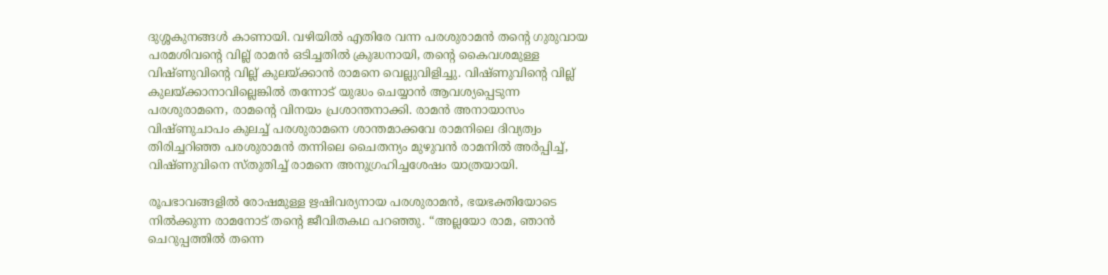ദുശ്ശകുനങ്ങൾ കാണായി. വഴിയിൽ എതിരേ വന്ന പരശുരാമൻ തന്റെ ഗുരുവായ പരമശിവന്റെ വില്ല് രാമൻ ഒടിച്ചതിൽ ക്രുദ്ധനായി, തന്റെ കൈവശമുള്ള വിഷ്ണുവിന്റെ വില്ല് കുലയ്‌ക്കാൻ രാമനെ വെല്ലുവിളിച്ചു. വിഷ്ണുവിന്റെ വില്ല് കുലയ്‌ക്കാനാവില്ലെങ്കിൽ തന്നോട് യുദ്ധം ചെയ്യാൻ ആവശ്യപ്പെടുന്ന പരശുരാമനെ, രാമന്റെ വിനയം പ്രശാന്തനാക്കി. രാമൻ അനായാസം വിഷ്ണുചാപം കുലച്ച് പരശുരാമനെ ശാന്തമാക്കവേ രാമനിലെ ദിവ്യത്വം തിരിച്ചറിഞ്ഞ പരശുരാമൻ തന്നിലെ ചൈതന്യം മുഴുവൻ രാമനിൽ അർപ്പിച്ച്, വിഷ്ണുവിനെ സ്തുതിച്ച് രാമനെ അനുഗ്രഹിച്ചശേഷം യാത്രയായി.

രൂപഭാവങ്ങളിൽ രോഷമുള്ള ഋഷിവര്യനായ പരശുരാമൻ, ഭയഭക്തിയോടെ നിൽക്കുന്ന രാമനോട് തന്റെ ജീവിതകഥ പറഞ്ഞു. “അല്ലയോ രാമ, ഞാൻ ചെറുപ്പത്തിൽ തന്നെ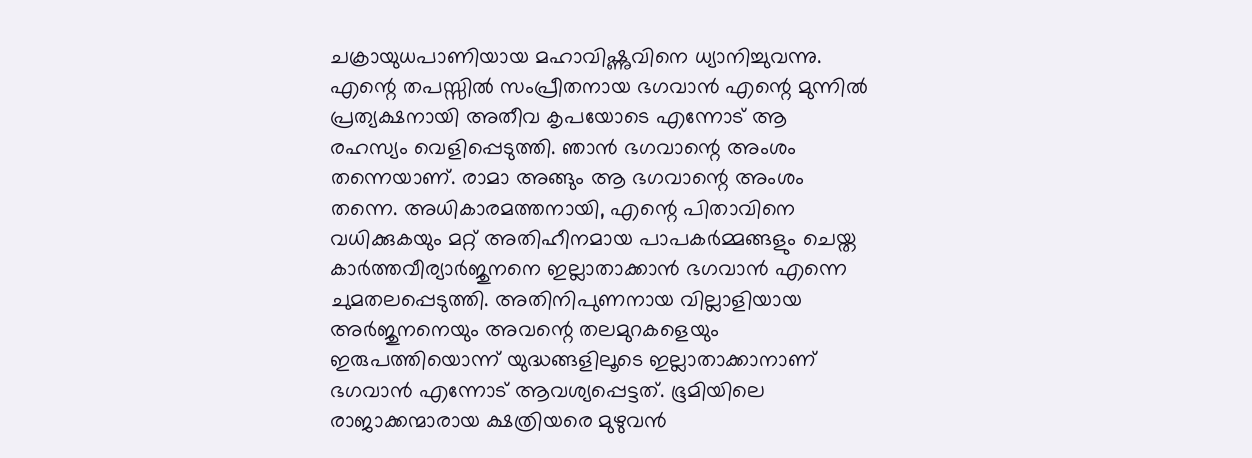ചക്രായുധപാണിയായ മഹാവിഷ്ണുവിനെ ധ്യാനിച്ചുവന്നു. എന്റെ തപസ്സിൽ സംപ്രീതനായ ഭഗവാൻ എന്റെ മുന്നിൽ പ്രത്യക്ഷനായി അതീവ കൃപയോടെ എന്നോട് ആ രഹസ്യം വെളിപ്പെടുത്തി. ഞാൻ ഭഗവാന്റെ അംശം തന്നെയാണ്. രാമാ അങ്ങും ആ ഭഗവാന്റെ അംശം തന്നെ. അധികാരമത്തനായി, എന്റെ പിതാവിനെ വധിക്കുകയും മറ്റ് അതിഹീനമായ പാപകർമ്മങ്ങളും ചെയ്ത കാർത്തവീര്യാർജുനനെ ഇല്ലാതാക്കാൻ ഭഗവാൻ എന്നെ ചുമതലപ്പെടുത്തി. അതിനിപുണനായ വില്ലാളിയായ അർജുനനെയും അവന്റെ തലമുറകളെയും ഇരുപത്തിയൊന്ന് യുദ്ധങ്ങളിലൂടെ ഇല്ലാതാക്കാനാണ് ഭഗവാൻ എന്നോട് ആവശ്യപ്പെട്ടത്. ഭൂമിയിലെ രാജാക്കന്മാരായ ക്ഷത്രിയരെ മുഴുവൻ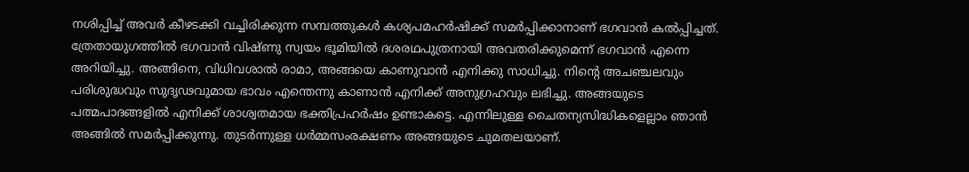നശിപ്പിച്ച് അവർ കീഴടക്കി വച്ചിരിക്കുന്ന സമ്പത്തുകൾ കശ്യപമഹർഷിക്ക് സമർപ്പിക്കാനാണ് ഭഗവാൻ കൽപ്പിച്ചത്. ത്രേതായുഗത്തിൽ ഭഗവാൻ വിഷ്ണു സ്വയം ഭൂമിയിൽ ദശരഥപുത്രനായി അവതരിക്കുമെന്ന് ഭഗവാൻ എന്നെ അറിയിച്ചു. അങ്ങിനെ, വിധിവശാൽ രാമാ, അങ്ങയെ കാണുവാൻ എനിക്കു സാധിച്ചു. നിന്റെ അചഞ്ചലവും പരിശുദ്ധവും സുദൃഢവുമായ ഭാവം എന്തെന്നു കാണാൻ എനിക്ക് അനുഗ്രഹവും ലഭിച്ചു. അങ്ങയുടെ പത്മപാദങ്ങളിൽ എനിക്ക് ശാശ്വതമായ ഭക്തിപ്രഹർഷം ഉണ്ടാകട്ടെ. എന്നിലുള്ള ചൈതന്യസിദ്ധികളെല്ലാം ഞാൻ അങ്ങിൽ സമർപ്പിക്കുന്നു. തുടർന്നുള്ള ധർമ്മസംരക്ഷണം അങ്ങയുടെ ചുമതലയാണ്.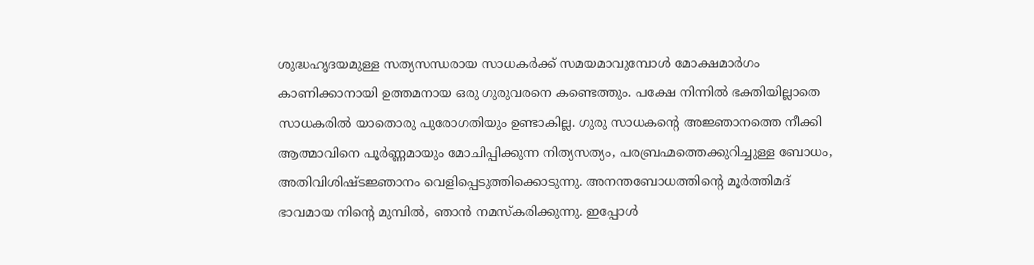ശുദ്ധഹൃദയമുള്ള സത്യസന്ധരായ സാധകർക്ക് സമയമാവുമ്പോൾ മോക്ഷമാർഗം കാണിക്കാനായി ഉത്തമനായ ഒരു ഗുരുവരനെ കണ്ടെത്തും. പക്ഷേ നിന്നിൽ ഭക്തിയില്ലാതെ സാധകരിൽ യാതൊരു പുരോഗതിയും ഉണ്ടാകില്ല. ഗുരു സാധകന്റെ അജ്ഞാനത്തെ നീക്കി ആത്മാവിനെ പൂർണ്ണമായും മോചിപ്പിക്കുന്ന നിത്യസത്യം, പരബ്രഹ്മത്തെക്കുറിച്ചുള്ള ബോധം, അതിവിശിഷ്ടജ്ഞാനം വെളിപ്പെടുത്തിക്കൊടുന്നു. അനന്തബോധത്തിന്റെ മൂർത്തിമദ് ഭാവമായ നിന്റെ മുമ്പിൽ, ഞാൻ നമസ്കരിക്കുന്നു. ഇപ്പോൾ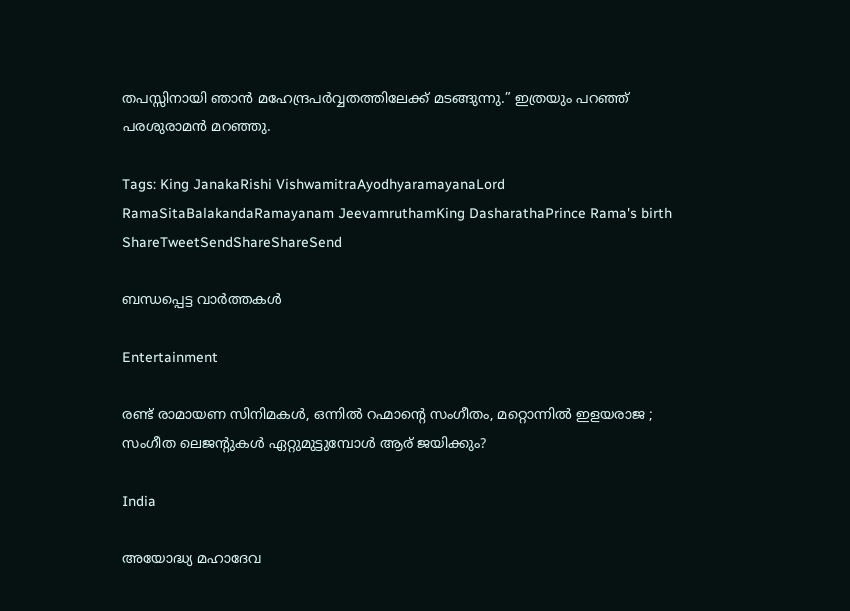തപസ്സിനായി ഞാൻ മഹേന്ദ്രപർവ്വതത്തിലേക്ക് മടങ്ങുന്നു.” ഇത്രയും പറഞ്ഞ് പരശുരാമൻ മറഞ്ഞു.

Tags: King JanakaRishi VishwamitraAyodhyaramayanaLord RamaSitaBalakandaRamayanam JeevamruthamKing DasharathaPrince Rama's birth
ShareTweetSendShareShareSend

ബന്ധപ്പെട്ട വാര്‍ത്തകള്‍

Entertainment

രണ്ട് രാമായണ സിനിമകള്‍, ഒന്നില്‍ റഹ്മാന്റെ സംഗീതം, മറ്റൊന്നില്‍ ഇളയരാജ ; സംഗീത ലെജന്‍റുകള്‍ ഏറ്റുമുട്ടുമ്പോള്‍ ആര് ജയിക്കും?

India

അയോദ്ധ്യ മഹാദേവ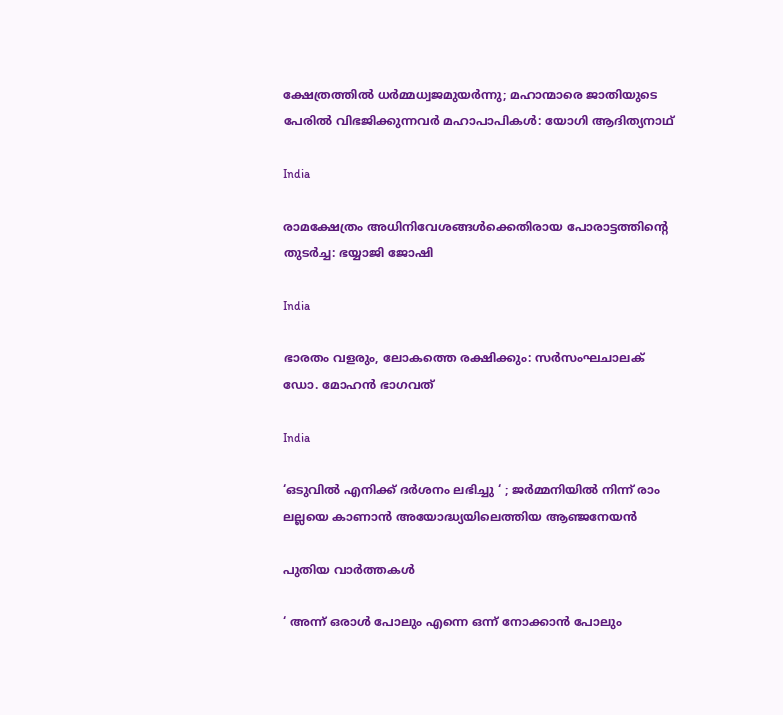ക്ഷേത്രത്തില്‍ ധര്‍മ്മധ്വജമുയര്‍ന്നു; മഹാന്മാരെ ജാതിയുടെ പേരില്‍ വിഭജിക്കുന്നവര്‍ മഹാപാപികള്‍: യോഗി ആദിത്യനാഥ്

India

രാമക്ഷേത്രം അധിനിവേശങ്ങള്‍ക്കെതിരായ പോരാട്ടത്തിന്റെ തുടര്‍ച്ച: ഭയ്യാജി ജോഷി

India

ഭാരതം വളരും, ലോകത്തെ രക്ഷിക്കും: സര്‍സംഘചാലക് ഡോ. മോഹന്‍ ഭാഗവത്

India

‘ഒടുവിൽ എനിക്ക് ദർശനം ലഭിച്ചു ‘ ; ജർമ്മനിയിൽ നിന്ന് രാം ലല്ലയെ കാണാൻ അയോദ്ധ്യയിലെത്തിയ ആഞ്ജനേയൻ

പുതിയ വാര്‍ത്തകള്‍

‘ അന്ന് ഒരാൾ പോലും എന്നെ ഒന്ന് നോക്കാൻ പോലും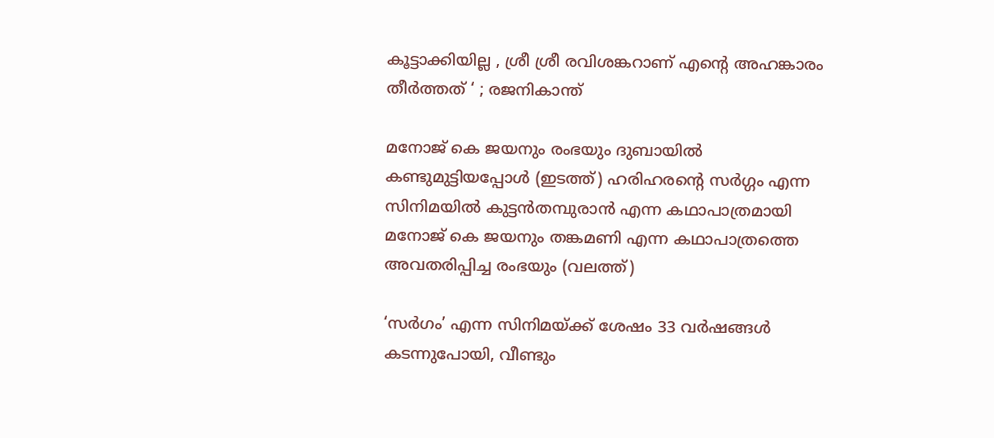കൂട്ടാക്കിയില്ല , ശ്രീ ശ്രീ രവിശങ്കറാണ് എന്റെ അഹങ്കാരം തീർത്തത് ‘ ; രജനികാന്ത്

മനോജ് കെ ജയനും രംഭയും ദുബായില്‍ കണ്ടുമുട്ടിയപ്പോള്‍ (ഇടത്ത്) ഹരിഹരന്‍റെ സര്‍ഗ്ഗം എന്ന സിനിമയില്‍ കുട്ടന്‍തമ്പുരാന്‍ എന്ന കഥാപാത്രമായി മനോജ് കെ ജയനും തങ്കമണി എന്ന കഥാപാത്രത്തെ അവതരിപ്പിച്ച രംഭയും (വലത്ത്)

‘സര്‍ഗം’ എന്ന സിനിമയ്‌ക്ക് ശേഷം 33 വർഷങ്ങൾ കടന്നുപോയി, വീണ്ടും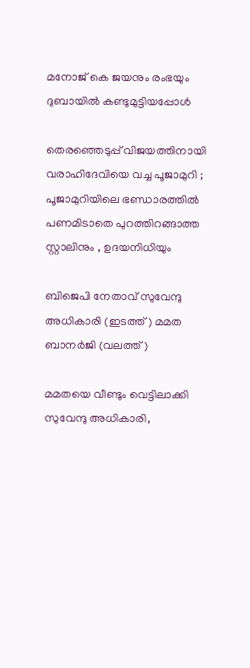മനോജ് കെ ജയനും രംഭയും ദുബായില്‍ കണ്ടുമുട്ടിയപ്പോള്‍

തെരഞ്ഞെടുപ്പ് വിജയത്തിനായി വരാഹിദേവിയെ വച്ച പൂജാമുറി ; പൂജാമുറിയിലെ ഭണ്ഡാരത്തിൽ പണമിടാതെ പുറത്തിറങ്ങാത്ത സ്റ്റാലിനും , ഉദയനിധിയും

ബിജെപി നേതാവ് സുവേന്ദു അധികാരി (ഇടത്ത്) മമത ബാനര്‍ജി (വലത്ത്)

മമതയെ വീണ്ടും വെട്ടിലാക്കി സുവേന്ദു അധികാരി,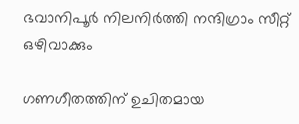ഭവാനിപൂര്‍ നിലനിര്‍ത്തി നന്ദിഗ്രാം സീറ്റ് ഒഴിവാക്കും

ഗണഗീതത്തിന് ഉചിതമായ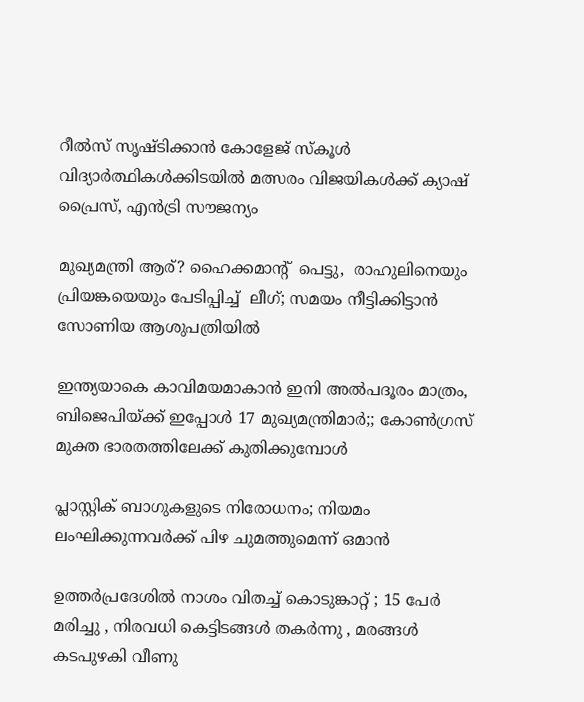റീല്‍സ് സൃഷ്ടിക്കാന്‍ കോളേജ് സ്കൂള്‍ വിദ്യാര്‍ത്ഥികള്‍ക്കിടയില്‍ മത്സരം വിജയികള്‍ക്ക് ക്യാഷ് പ്രൈസ്, എന്‍ട്രി സൗജന്യം

മുഖ്യമന്ത്രി ആര്? ഹൈക്കമാന്‍റ്  പെട്ടു,  രാഹുലിനെയും പ്രിയങ്കയെയും പേടിപ്പിച്ച്  ലീഗ്; സമയം നീട്ടിക്കിട്ടാന്‍ സോണിയ ആശുപത്രിയില്‍

ഇന്ത്യയാകെ കാവിമയമാകാന്‍ ഇനി അല്‍പദൂരം മാത്രം, ബിജെപിയ്‌ക്ക് ഇപ്പോള്‍ 17 മുഖ്യമന്ത്രിമാര്‍;; കോണ്‍ഗ്രസ് മുക്ത ഭാരതത്തിലേക്ക് കുതിക്കുമ്പോള്‍

പ്ലാസ്റ്റിക് ബാഗുകളുടെ നിരോധനം; നിയമം ലംഘിക്കുന്നവർക്ക് പിഴ ചുമത്തുമെന്ന് ഒമാൻ

ഉത്തർപ്രദേശിൽ നാശം വിതച്ച് കൊടുങ്കാറ്റ് ; 15 പേർ മരിച്ചു , നിരവധി കെട്ടിടങ്ങൾ തകർന്നു , മരങ്ങൾ കടപുഴകി വീണു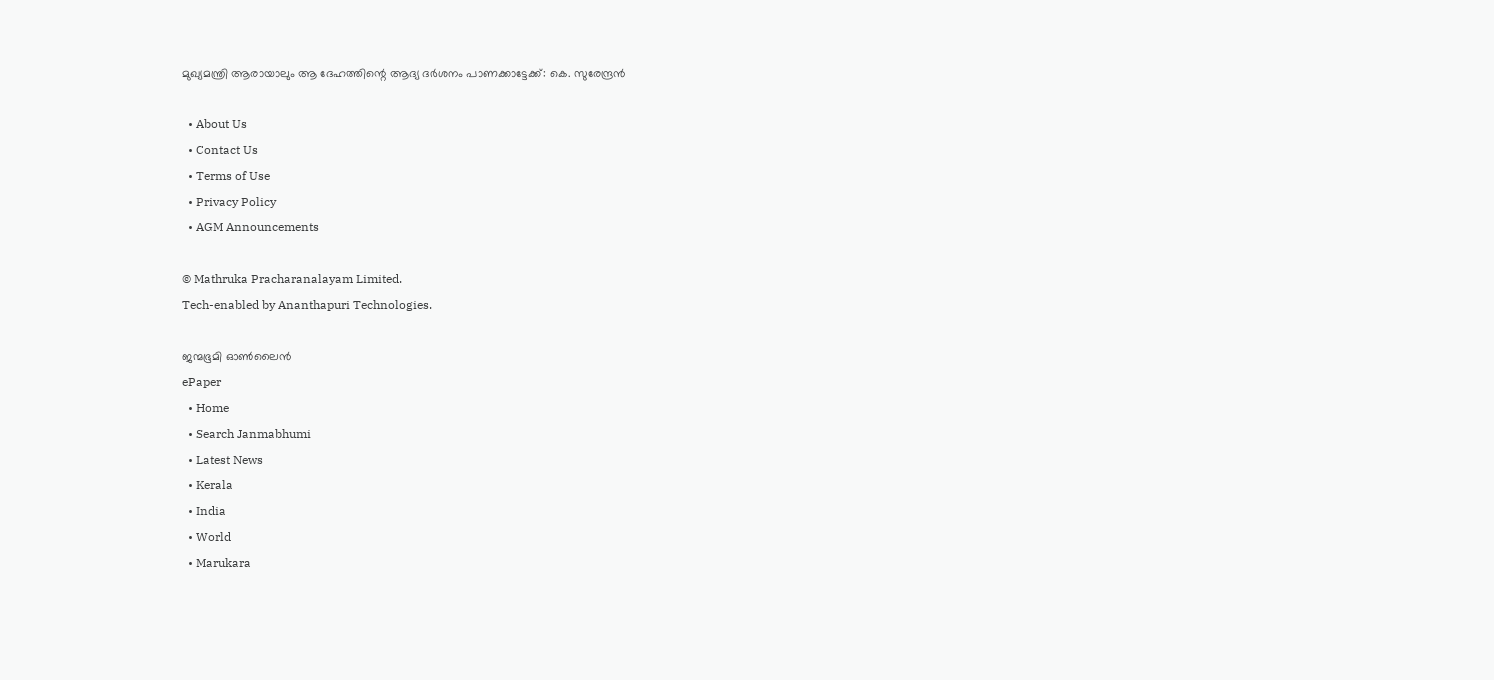മുഖ്യമന്ത്രി ആരായാലും ആ ദേഹത്തിന്റെ ആദ്യ ദര്‍ശനം പാണക്കാട്ടേക്ക്: കെ. സുരേന്ദ്രന്‍

  • About Us
  • Contact Us
  • Terms of Use
  • Privacy Policy
  • AGM Announcements

© Mathruka Pracharanalayam Limited.
Tech-enabled by Ananthapuri Technologies.

ജന്മഭൂമി ഓണ്‍ലൈന്‍
ePaper
  • Home
  • Search Janmabhumi
  • Latest News
  • Kerala
  • India
  • World
  • Marukara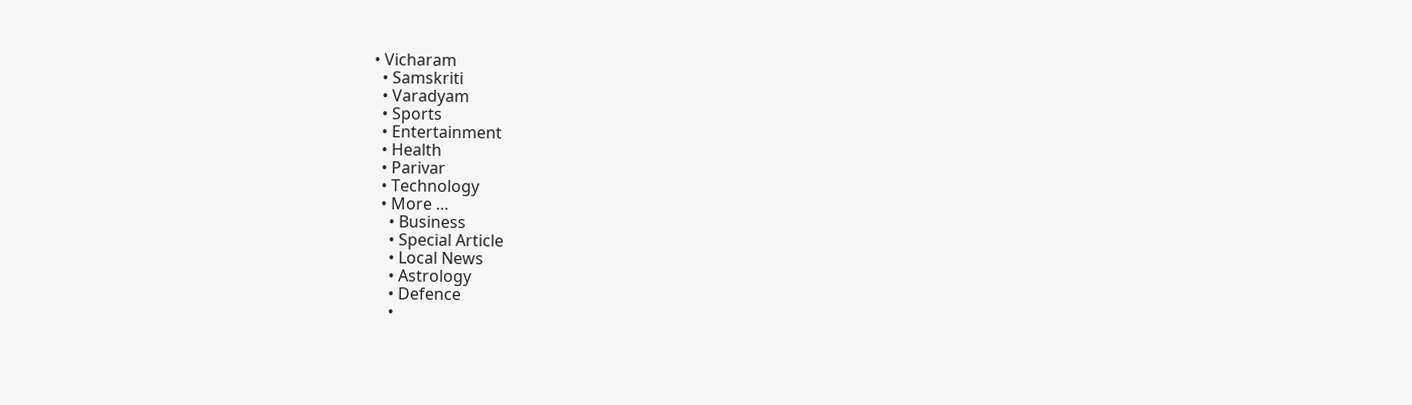• Vicharam
  • Samskriti
  • Varadyam
  • Sports
  • Entertainment
  • Health
  • Parivar
  • Technology
  • More …
    • Business
    • Special Article
    • Local News
    • Astrology
    • Defence
    •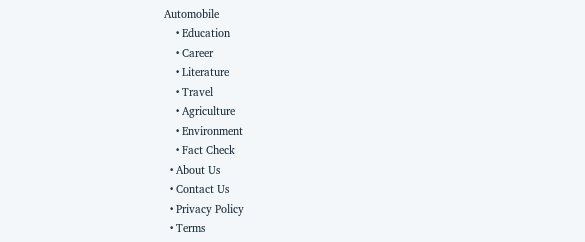Automobile
    • Education
    • Career
    • Literature
    • Travel
    • Agriculture
    • Environment
    • Fact Check
  • About Us
  • Contact Us
  • Privacy Policy
  • Terms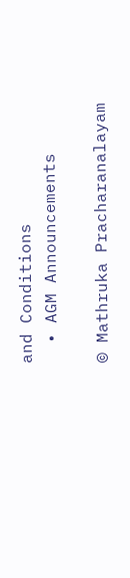and Conditions
  • AGM Announcements

© Mathruka Pracharanalayam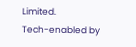Limited.
Tech-enabled by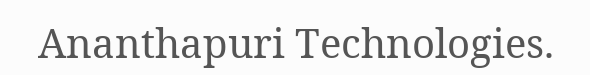Ananthapuri Technologies.